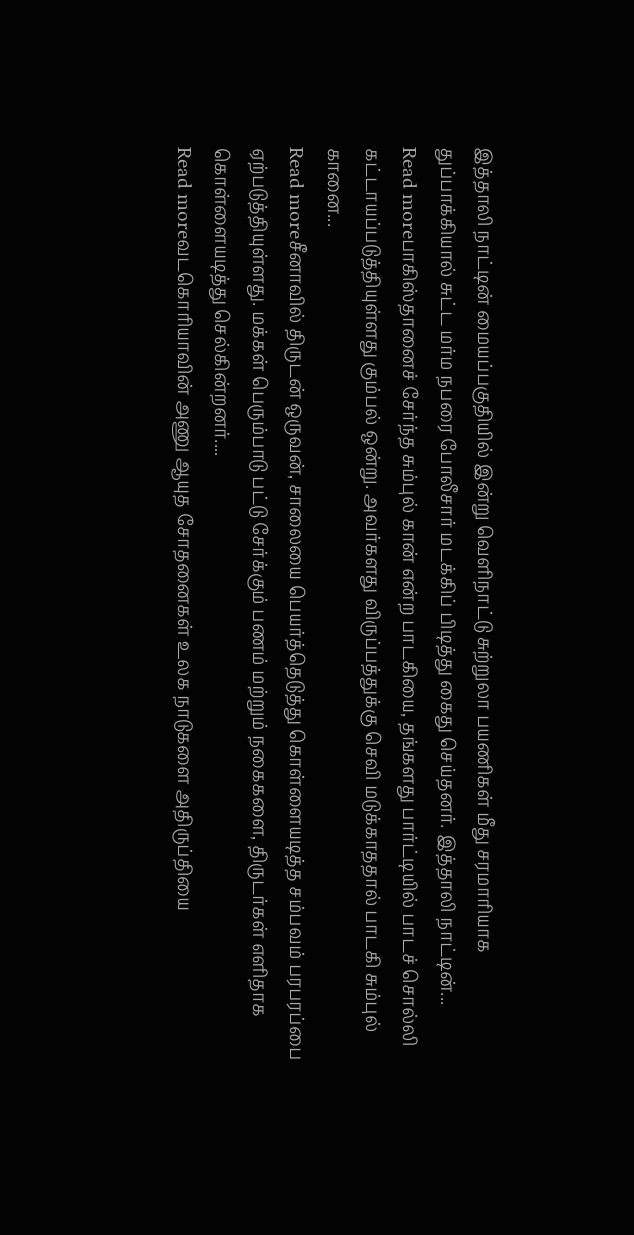இத்தாலி நாட்டின் மையப்பகுதியில் இன்று வெளிநாட்டு சுற்றுலா பயணிகள் மீது சரமாரியாக துப்பாக்கியால் சுட்ட மர்ம நபரை போலீசார் மடக்கிப் பிடித்து கைது செய்தனர். இத்தாலி நாட்டின்...
Read moreபாகிஸ்தானைச் சேர்ந்த சும்புல் கான் என்ற பாடகியை, தங்களது பார்ட்டியில் பாடச் சொல்லி கட்டாயப்படுத்தியுள்ளது கும்பல் ஒன்று. அவர்களது விருப்பத்துக்கு செவி மடுக்காததால் பாடகி சும்புல் கானை...
Read moreசீனாவில் திருடன் ஒருவன், சாலையை பெயர்த்தெடுத்து கொள்ளையடித்த சம்பவம் பரபரப்பை ஏற்படுத்தியுள்ளது. மக்கள் பெரும்பாடு பட்டு சேர்க்கும் பணம் மற்றும் நகைகளை, திருடர்கள் எளிதாக கொள்ளையடித்து செல்கின்றனர்....
Read moreவடகொரியாவின் அணு ஆயுத சோதனைகள் உலக நாடுகளை அதிருப்தியை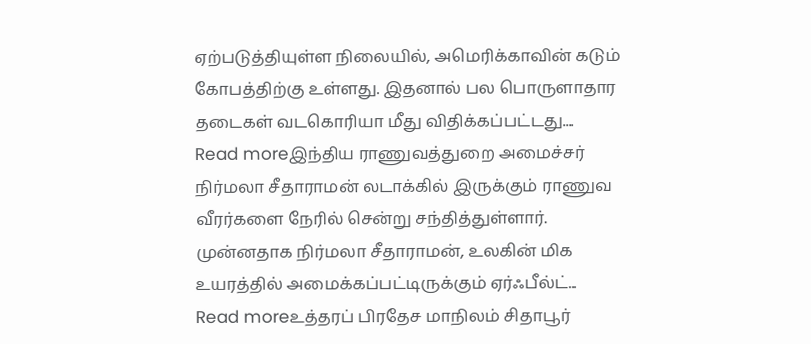ஏற்படுத்தியுள்ள நிலையில், அமெரிக்காவின் கடும் கோபத்திற்கு உள்ளது. இதனால் பல பொருளாதார தடைகள் வடகொரியா மீது விதிக்கப்பட்டது....
Read moreஇந்திய ராணுவத்துறை அமைச்சர் நிர்மலா சீதாராமன் லடாக்கில் இருக்கும் ராணுவ வீரர்களை நேரில் சென்று சந்தித்துள்ளார். முன்னதாக நிர்மலா சீதாராமன், உலகின் மிக உயரத்தில் அமைக்கப்பட்டிருக்கும் ஏர்ஃபீல்ட்...
Read moreஉத்தரப் பிரதேச மாநிலம் சிதாபூர்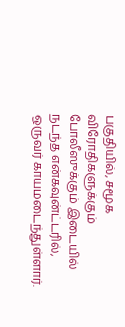பகுதியில், சமூக விரோதிகளுக்கும் போலீஸுக்கும் இடையில் நடந்த என்கவுன்ட்டரில், ஒருவர் காயமடைந்துள்ளார்.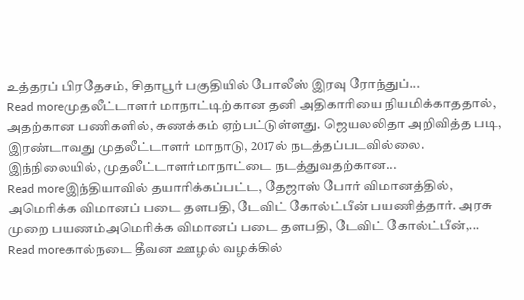உத்தரப் பிரதேசம், சிதாபூர் பகுதியில் போலீஸ் இரவு ரோந்துப்...
Read moreமுதலீட்டாளர் மாநாட்டிற்கான தனி அதிகாரியை நியமிக்காததால், அதற்கான பணிகளில், சுணக்கம் ஏற்பட்டுள்ளது. ஜெயலலிதா அறிவித்த படி, இரண்டாவது முதலீட்டாளர் மாநாடு, 2017ல் நடத்தப்படவில்லை. இந்நிலையில், முதலீட்டாளர்மாநாட்டை நடத்துவதற்கான...
Read moreஇந்தியாவில் தயாரிக்கப்பட்ட, தேஜாஸ் போர் விமானத்தில், அமெரிக்க விமானப் படை தளபதி, டேவிட் கோல்ட்பீன் பயணித்தார். அரசு முறை பயணம்அமெரிக்க விமானப் படை தளபதி, டேவிட் கோல்ட்பீன்,...
Read moreகால்நடை தீவன ஊழல் வழக்கில்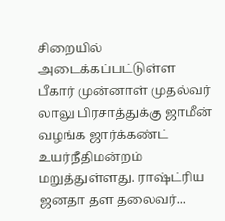சிறையில் அடைக்கப்பட்டுள்ள பீகார் முன்னாள் முதல்வர் லாலு பிரசாத்துக்கு ஜாமீன் வழங்க ஜார்க்கண்ட் உயர்நீதிமன்றம் மறுத்துள்ளது. ராஷ்ட்ரிய ஜனதா தள தலைவர்...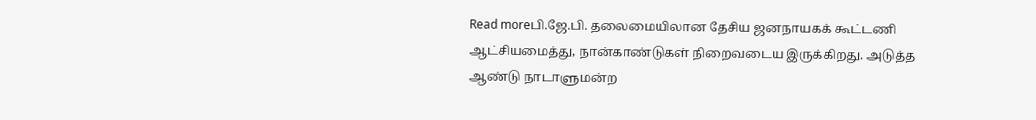Read moreபி.ஜே.பி. தலைமையிலான தேசிய ஜனநாயகக் கூட்டணி ஆட்சியமைத்து, நான்காண்டுகள் நிறைவடைய இருக்கிறது. அடுத்த ஆண்டு நாடாளுமன்ற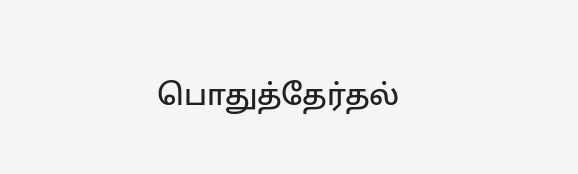பொதுத்தேர்தல்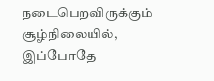நடைபெறவிருக்கும் சூழ்நிலையில், இப்போதே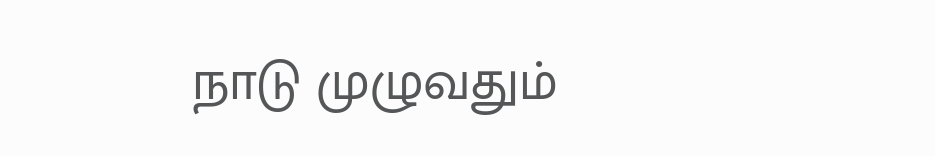நாடு முழுவதும்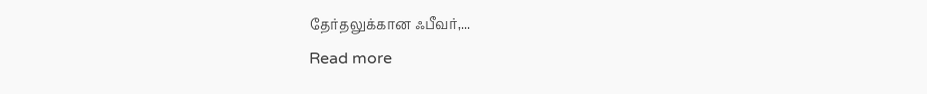தேர்தலுக்கான ஃபீவர்,...
Read more